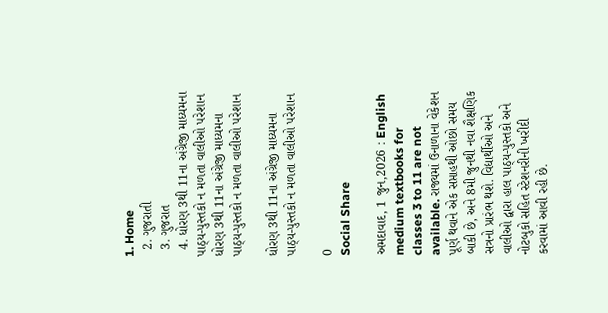1. Home
  2. ગુજરાતી
  3. ગુજરાત
  4. ધોરણ 3થી 11ના અંગ્રેજી માધ્યમના પાઠ્ય-પુસ્તકો ન મળતા વાલીઓ પરેશાન
ધોરણ 3થી 11ના અંગ્રેજી માધ્યમના પાઠ્ય-પુસ્તકો ન મળતા વાલીઓ પરેશાન

ધોરણ 3થી 11ના અંગ્રેજી માધ્યમના પાઠ્ય-પુસ્તકો ન મળતા વાલીઓ પરેશાન

0
Social Share

અમદાવાદ, 1 જુન,2026 : English medium textbooks for classes 3 to 11 are not available. રાજ્યમાં ઉનાળાના વેકેશન પૂર્ણ થવાને એક સપ્તાહથી ઓછો સમય બાકી છે, અને 8મી જુનથી નવા શૈક્ષણિક સત્રનો પ્રારંભ થશે. વિદ્યાર્થીઓ અને વાલીઓ દ્વારા હાલ પાઠ્ય-પુસ્તકો અને નોટબુકો સહિત સ્ટેશનરીની ખરીદી કરવામાં આવી રહી છે.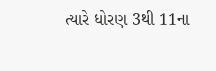ત્યારે ધોરણ 3થી 11ના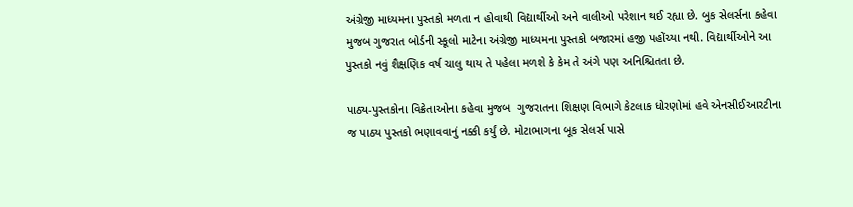અંગ્રેજી માધ્યમના પુસ્તકો મળતા ન હોવાથી વિદ્યાર્થીઓ અને વાલીઓ પરેશાન થઈ રહ્યા છે. બુક સેલર્સના કહેવા મુજબ ગુજરાત બોર્ડની સ્કૂલો માટેના અંગ્રેજી માધ્યમના પુસ્તકો બજારમાં હજી પહોંચ્યા નથી. વિદ્યાર્થીઓને આ પુસ્તકો નવું શૈક્ષણિક વર્ષ ચાલુ થાય તે પહેલા મળશે કે કેમ તે અંગે પણ અનિશ્ચિતતા છે.

પાઠ્ય-પુસ્તકોના વિક્રેતાઓના કહેવા મુજબ  ગુજરાતના શિક્ષણ વિભાગે કેટલાક ધોરણોમાં હવે એનસીઈઆરટીના જ પાઠય પુસ્તકો ભણાવવાનું નક્કી કર્યું છે. મોટાભાગના બૂક સેલર્સ પાસે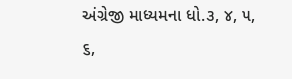અંગ્રેજી માધ્યમના ધો.૩, ૪, ૫, ૬,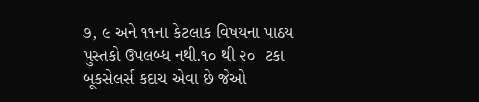૭, ૯ અને ૧૧ના કેટલાક વિષયના પાઠય પુસ્તકો ઉપલબ્ધ નથી.૧૦ થી ૨૦  ટકા બૂકસેલર્સ કદાચ એવા છે જેઓ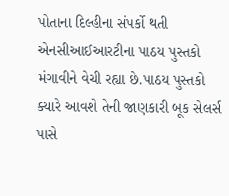પોતાના દિલ્હીના સંપર્કો થતી એનસીઆઈઆરટીના પાઠય પુસ્તકો મંગાવીને વેચી રહ્યા છે.પાઠય પુસ્તકો ક્યારે આવશે તેની જાણકારી બૂક સેલર્સ પાસે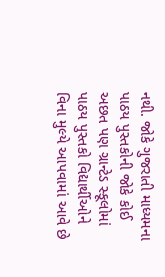નથી. જોકે ગુજરાતી માધ્યમના પાઠય પુસ્તકોની જોકે કોઈ અછત પણ ગ્રાન્ટેડ સ્કૂલોમાં પાઠય પુસ્તકો વિદ્યાર્થીઓને વિના મુલ્યે આપવામાં આવે છે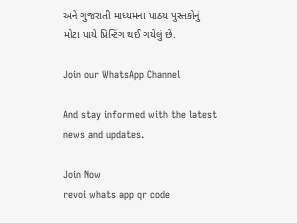અને ગુજરાતી માધ્યમના પાઠય પુસ્તકોનું મોટા પાયે પ્રિન્ટિંગ થઈ ગયેલું છે.

Join our WhatsApp Channel

And stay informed with the latest news and updates.

Join Now
revoi whats app qr code